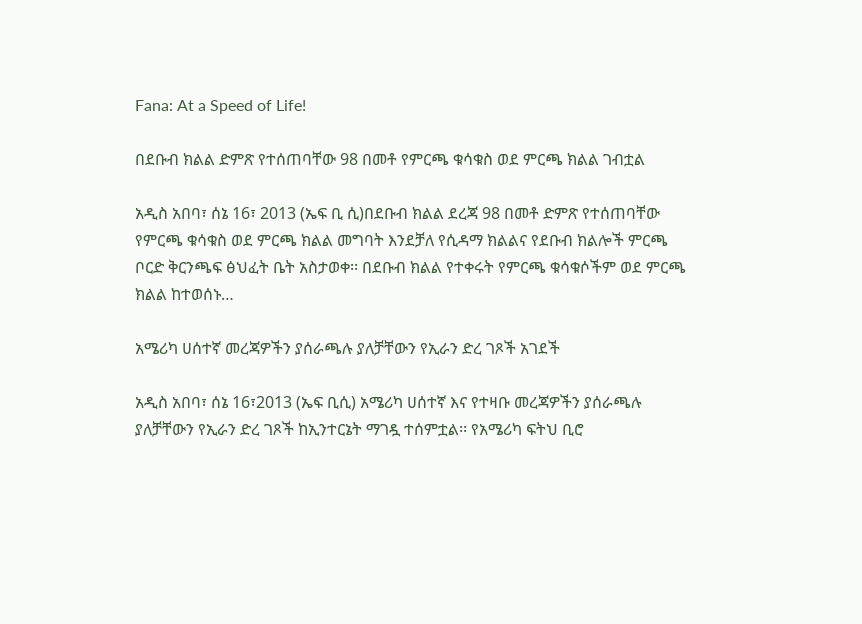Fana: At a Speed of Life!

በደቡብ ክልል ድምጽ የተሰጠባቸው 98 በመቶ የምርጫ ቁሳቁስ ወደ ምርጫ ክልል ገብቷል

አዲስ አበባ፣ ሰኔ 16፣ 2013 (ኤፍ ቢ ሲ)በደቡብ ክልል ደረጃ 98 በመቶ ድምጽ የተሰጠባቸው የምርጫ ቁሳቁስ ወደ ምርጫ ክልል መግባት እንደቻለ የሲዳማ ክልልና የደቡብ ክልሎች ምርጫ ቦርድ ቅርንጫፍ ፅህፈት ቤት አስታወቀ፡፡ በደቡብ ክልል የተቀሩት የምርጫ ቁሳቁሶችም ወደ ምርጫ ክልል ከተወሰኑ…

አሜሪካ ሀሰተኛ መረጃዎችን ያሰራጫሉ ያለቻቸውን የኢራን ድረ ገጾች አገደች

አዲስ አበባ፣ ሰኔ 16፣2013 (ኤፍ ቢሲ) አሜሪካ ሀሰተኛ እና የተዛቡ መረጃዎችን ያሰራጫሉ ያለቻቸውን የኢራን ድረ ገጾች ከኢንተርኔት ማገዷ ተሰምቷል፡፡ የአሜሪካ ፍትህ ቢሮ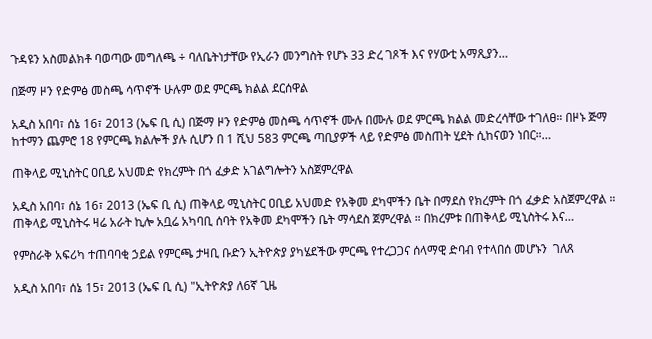ጉዳዩን አስመልክቶ ባወጣው መግለጫ ÷ ባለቤትነታቸው የኢራን መንግስት የሆኑ 33 ድረ ገጾች እና የሃውቲ አማጺያን…

በጅማ ዞን የድምፅ መስጫ ሳጥኖች ሁሉም ወደ ምርጫ ክልል ደርሰዋል

አዲስ አበባ፣ ሰኔ 16፣ 2013 (ኤፍ ቢ ሲ) በጅማ ዞን የድምፅ መስጫ ሳጥኖች ሙሉ በሙሉ ወደ ምርጫ ክልል መድረሳቸው ተገለፀ። በዞኑ ጅማ ከተማን ጨምሮ 18 የምርጫ ክልሎች ያሉ ሲሆን በ 1 ሺህ 583 ምርጫ ጣቢያዎች ላይ የድምፅ መስጠት ሂደት ሲከናወን ነበር።…

ጠቅላይ ሚኒስትር ዐቢይ አህመድ የክረምት በጎ ፈቃድ አገልግሎትን አስጀምረዋል

አዲስ አበባ፣ ሰኔ 16፣ 2013 (ኤፍ ቢ ሲ) ጠቅላይ ሚኒስትር ዐቢይ አህመድ የአቅመ ደካሞችን ቤት በማደስ የክረምት በጎ ፈቃድ አስጀምረዋል ። ጠቅላይ ሚኒስትሩ ዛሬ አራት ኪሎ አቧሬ አካባቢ ሰባት የአቅመ ደካሞችን ቤት ማሳደስ ጀምረዋል ። በክረምቱ በጠቅላይ ሚኒስትሩ እና…

የምስራቅ አፍሪካ ተጠባባቂ ኃይል የምርጫ ታዛቢ ቡድን ኢትዮጵያ ያካሄደችው ምርጫ የተረጋጋና ሰላማዊ ድባብ የተላበሰ መሆኑን  ገለጸ

አዲስ አበባ፣ ሰኔ 15፣ 2013 (ኤፍ ቢ ሲ) "ኢትዮጵያ ለ6ኛ ጊዜ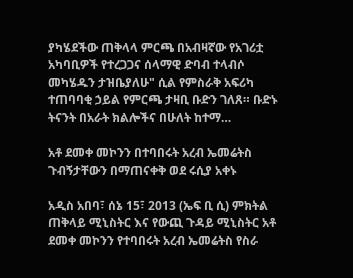ያካሄደችው ጠቅላላ ምርጫ በአብዛኛው የአገሪቷ አካባቢዎች የተረጋጋና ሰላማዊ ድባብ ተላብሶ መካሄዱን ታዝቤያለሁ" ሲል የምስራቅ አፍሪካ ተጠባባቂ ኃይል የምርጫ ታዛቢ ቡድን ገለጸ። ቡድኑ ትናንት በአራት ክልሎችና በሁለት ከተማ…

አቶ ደመቀ መኮንን በተባበሩት አረብ ኤመሬትስ ጉብኝታቸውን በማጠናቀቅ ወደ ሩሲያ አቀኑ

አዲስ አበባ፣ ሰኔ 15፣ 2013 (ኤፍ ቢ ሲ) ምክትል ጠቅላይ ሚኒስትር እና የውጪ ጉዳይ ሚኒስትር አቶ ደመቀ መኮንን የተባበሩት አረብ ኤመሬትስ የስራ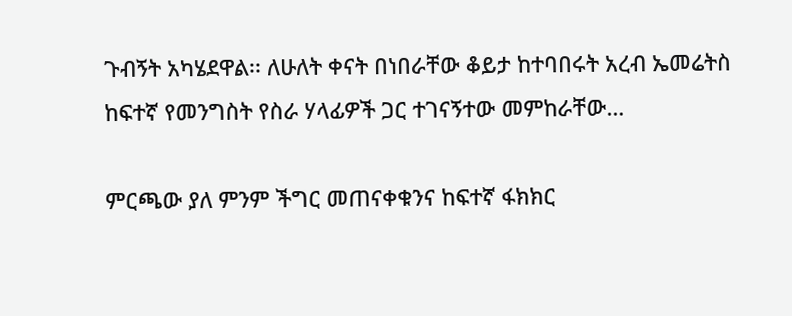ጉብኝት አካሄደዋል፡፡ ለሁለት ቀናት በነበራቸው ቆይታ ከተባበሩት አረብ ኤመሬትስ ከፍተኛ የመንግስት የስራ ሃላፊዎች ጋር ተገናኝተው መምከራቸው…

ምርጫው ያለ ምንም ችግር መጠናቀቁንና ከፍተኛ ፋክክር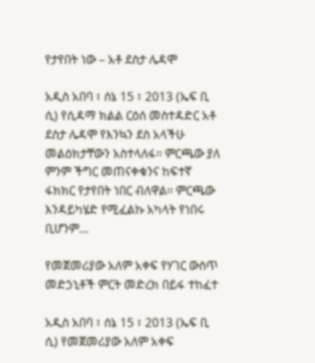የታየበት ነው – አቶ ደስታ ሌዳሞ

አዲስ አበባ ፣ ሰኔ 15 ፣ 2013 (ኤፍ ቢ ሲ) የሲዳማ ክልል ርዕሰ መስተዳድር አቶ ደስታ ሌዳሞ የእንኳን ደስ አላችሁ መልዕክታቸውን አስተላለፋ፡፡ ምርጫው ያለ ምንም ችግር መጠናቀቁንና ከፍተኛ ፋክክር የታየበት ነበር ብለዋል፡፡ ምርጫው እንዳይካሄድ የሚፈልኩ አካላት የነበሩ ቢሆንም…

የመጀመሪያው አለም አቀፍ የሃገር ውስጥ መድኃኒቶች ምርት መድረክ በይፋ ተከፈተ

አዲስ አበባ ፣ ሰኔ 15 ፣ 2013 (ኤፍ ቢ ሲ) የመጀመሪያው አለም አቀፍ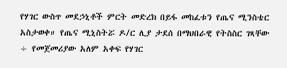የሃገር ውስጥ መደኃኒቶች ምርት መድረክ በይፋ መከፈቱን የጤና ሚንስቴር አስታወቀ። የጤና ሚኒስትሯ ዶ/ር ሊያ ታደሰ በማህበራዊ የትስስር ገጻቸው ÷ የመጀመሪያው አለም አቀፍ የሃገር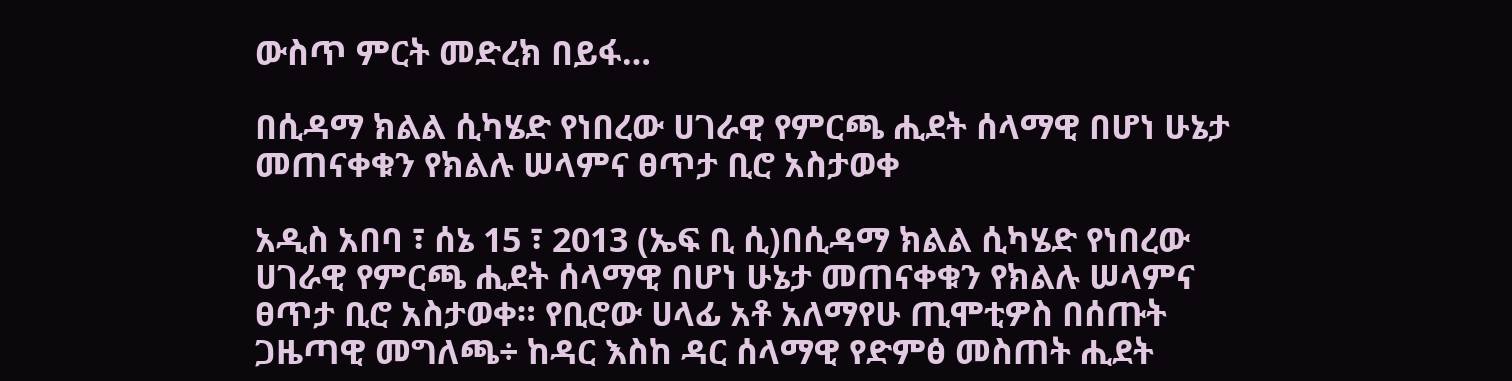ውስጥ ምርት መድረክ በይፋ…

በሲዳማ ክልል ሲካሄድ የነበረው ሀገራዊ የምርጫ ሒደት ሰላማዊ በሆነ ሁኔታ መጠናቀቁን የክልሉ ሠላምና ፀጥታ ቢሮ አስታወቀ

አዲስ አበባ ፣ ሰኔ 15 ፣ 2013 (ኤፍ ቢ ሲ)በሲዳማ ክልል ሲካሄድ የነበረው ሀገራዊ የምርጫ ሒደት ሰላማዊ በሆነ ሁኔታ መጠናቀቁን የክልሉ ሠላምና ፀጥታ ቢሮ አስታወቀ። የቢሮው ሀላፊ አቶ አለማየሁ ጢሞቲዎስ በሰጡት ጋዜጣዊ መግለጫ÷ ከዳር እስከ ዳር ሰላማዊ የድምፅ መስጠት ሒደት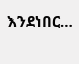እንደነበር…